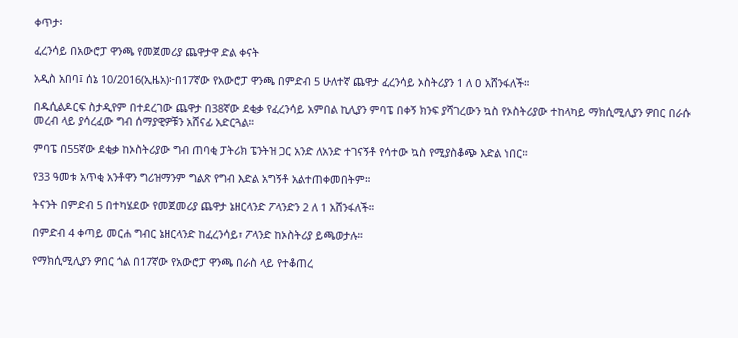ቀጥታ፡

ፈረንሳይ በአውሮፓ ዋንጫ የመጀመሪያ ጨዋታዋ ድል ቀናት

አዲስ አበባ፤ ሰኔ 10/2016(ኢዜአ)፦በ17ኛው የአውሮፓ ዋንጫ በምድብ 5 ሁለተኛ ጨዋታ ፈረንሳይ ኦስትሪያን 1 ለ ዐ አሸንፋለች።

በዱሲልዶርፍ ስታዲየም በተደረገው ጨዋታ በ38ኛው ደቂቃ የፈረንሳይ አምበል ኪሊያን ምባፔ በቀኝ ክንፍ ያሻገረውን ኳስ የኦስትሪያው ተከላካይ ማክሲሚሊያን ዎበር በራሱ መረብ ላይ ያሳረፈው ግብ ሰማያዊዎቹን አሸናፊ አድርጓል።

ምባፔ በ55ኛው ደቂቃ ከኦስትሪያው ግብ ጠባቂ ፓትሪክ ፔንትዝ ጋር አንድ ለአንድ ተገናኝቶ የሳተው ኳስ የሚያስቆጭ እድል ነበር።

የ33 ዓመቱ አጥቂ አንቶዋን ግሪዝማንም ግልጽ የግብ እድል አግኝቶ አልተጠቀመበትም።

ትናንት በምድብ 5 በተካሄደው የመጀመሪያ ጨዋታ ኔዘርላንድ ፖላንድን 2 ለ 1 አሸንፋለች።

በምድብ 4 ቀጣይ መርሐ ግብር ኔዘርላንድ ከፈረንሳይ፣ ፖላንድ ከኦስትሪያ ይጫወታሉ።

የማክሲሚሊያን ዎበር ጎል በ17ኛው የአውሮፓ ዋንጫ በራስ ላይ የተቆጠረ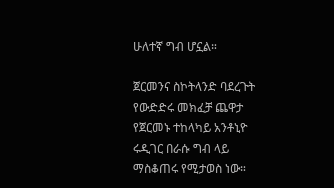ሁለተኛ ግብ ሆኗል።

ጀርመንና ስኮትላንድ ባደረጉት የውድድሩ መክፈቻ ጨዋታ የጀርመኑ ተከላካይ አንቶኒዮ ሩዲገር በራሱ ግብ ላይ ማስቆጠሩ የሚታወስ ነው።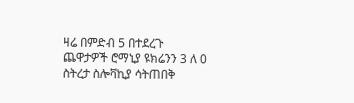ዛሬ በምድብ 5 በተደረጉ ጨዋታዎች ሮማኒያ ዩክሬንን 3 ለ 0 ስትረታ ስሎቫኪያ ሳትጠበቅ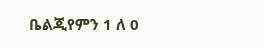ቤልጂየምን 1 ለ 0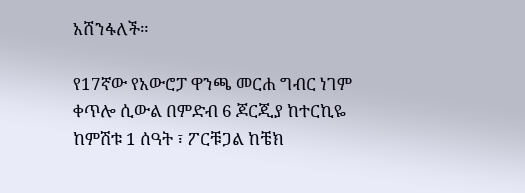አሸንፋለች።

የ17ኛው የአውሮፓ ዋንጫ መርሐ ግብር ነገም ቀጥሎ ሲውል በምድብ 6 ጆርጂያ ከተርኪዬ ከምሽቱ 1 ሰዓት ፣ ፖርቹጋል ከቼክ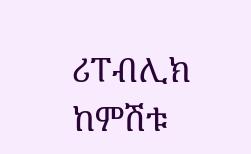ሪፐብሊክ ከምሽቱ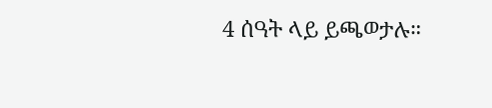4 ሰዓት ላይ ይጫወታሉ።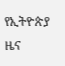የኢትዮጵያ ዜና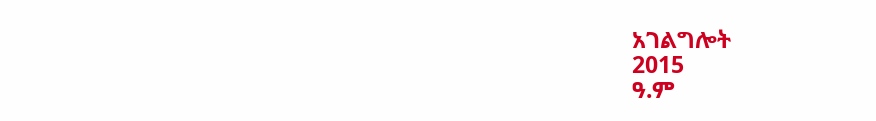አገልግሎት
2015
ዓ.ም